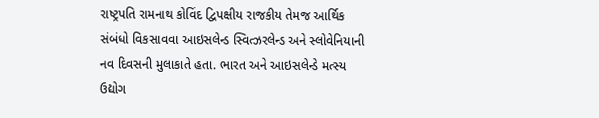રાષ્ટ્રપતિ રામનાથ કોવિંદ દ્વિપક્ષીય રાજકીય તેમજ આર્થિક સંબંધો વિકસાવવા આઇસલેન્ડ સ્વિત્ઝરલેન્ડ અને સ્લોવેનિયાની નવ દિવસની મુલાકાતે હતા. ભારત અને આઇસલેન્ડે મત્સ્ય ઉદ્યોગ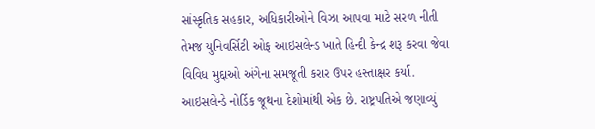સાંસ્કૃતિક સહકાર, અધિકારીઓને વિઝા આપવા માટે સરળ નીતી તેમજ યુનિવર્સિટી ઓફ આઇસલેન્ડ ખાતે હિન્દી કેન્દ્ર શરૂ કરવા જેવા વિવિધ મુદ્દાઓ અંગેના સમજૂતી કરાર ઉપર હસ્તાક્ષર કર્યા. આઇસલેન્ડે નોર્ડિક જૂથના દેશોમાંથી એક છે. રાષ્ટ્રપતિએ જણાવ્યું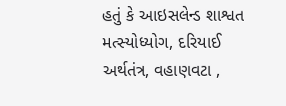હતું કે આઇસલેન્ડ શાશ્વત મત્સ્યોધ્યોગ, દરિયાઈ અર્થતંત્ર, વહાણવટા ,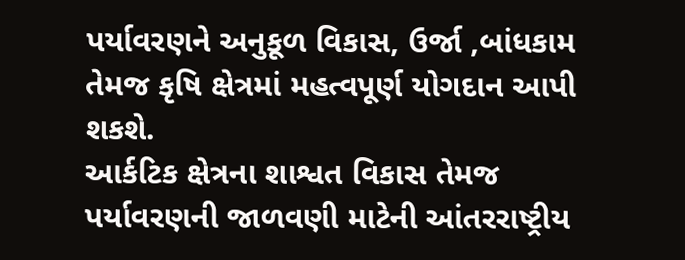પર્યાવરણને અનુકૂળ વિકાસ, ઉર્જા ,બાંધકામ તેમજ કૃષિ ક્ષેત્રમાં મહત્વપૂર્ણ યોગદાન આપી શકશે.
આર્કટિક ક્ષેત્રના શાશ્વત વિકાસ તેમજ પર્યાવરણની જાળવણી માટેની આંતરરાષ્ટ્રીય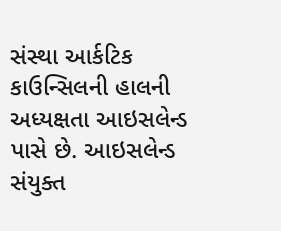સંસ્થા આર્કટિક કાઉન્સિલની હાલની અધ્યક્ષતા આઇસલેન્ડ પાસે છે. આઇસલેન્ડ સંયુક્ત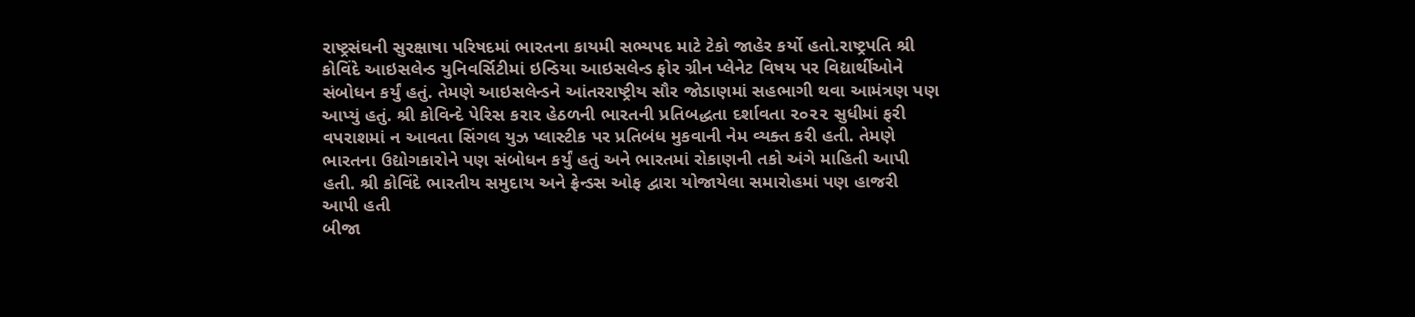રાષ્ટ્રસંઘની સુરક્ષાષા પરિષદમાં ભારતના કાયમી સભ્યપદ માટે ટેકો જાહેર કર્યો હતો.રાષ્ટ્રપતિ શ્રી કોવિંદે આઇસલેન્ડ યુનિવર્સિટીમાં ઇન્ડિયા આઇસલેન્ડ ફોર ગ્રીન પ્લેનેટ વિષય પર વિદ્યાર્થીઓને સંબોધન કર્યું હતું. તેમણે આઇસલેન્ડને આંતરરાષ્ટ્રીય સૌર જોડાણમાં સહભાગી થવા આમંત્રણ પણ આપ્યું હતું. શ્રી કોવિન્દે પેરિસ કરાર હેઠળની ભારતની પ્રતિબદ્ધતા દર્શાવતા ૨૦૨૨ સુધીમાં ફરી વપરાશમાં ન આવતા સિંગલ યુઝ પ્લાસ્ટીક પર પ્રતિબંધ મુકવાની નેમ વ્યક્ત કરી હતી. તેમણે ભારતના ઉદ્યોગકારોને પણ સંબોધન કર્યું હતું અને ભારતમાં રોકાણની તકો અંગે માહિતી આપી હતી. શ્રી કોવિંદે ભારતીય સમુદાય અને ફ્રેન્ડસ ઓફ દ્વારા યોજાયેલા સમારોહમાં પણ હાજરી આપી હતી
બીજા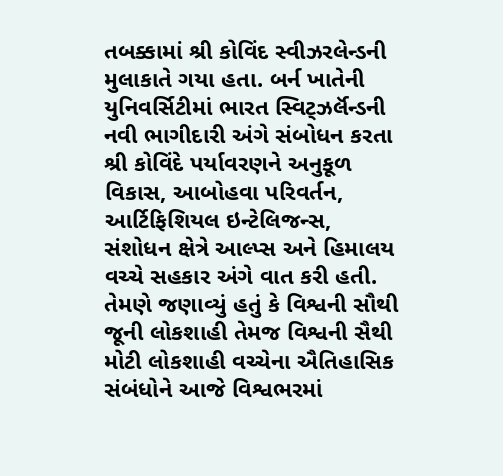તબક્કામાં શ્રી કોવિંદ સ્વીઝરલેન્ડની મુલાકાતે ગયા હતા. બર્ન ખાતેની યુનિવર્સિટીમાં ભારત સ્વિટ્ઝર્લૅન્ડની નવી ભાગીદારી અંગે સંબોધન કરતા શ્રી કોવિંદે પર્યાવરણને અનુકૂળ વિકાસ, આબોહવા પરિવર્તન, આર્ટિફિશિયલ ઇન્ટેલિજન્સ, સંશોધન ક્ષેત્રે આલ્પ્સ અને હિમાલય વચ્ચે સહકાર અંગે વાત કરી હતી. તેમણે જણાવ્યું હતું કે વિશ્વની સૌથી જૂની લોકશાહી તેમજ વિશ્વની સૈથી મોટી લોકશાહી વચ્ચેના ઐતિહાસિક સંબંધોને આજે વિશ્વભરમાં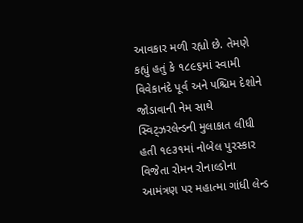આવકાર મળી રહ્યો છે. તેમણે કહ્યું હતું કે ૧૮૯૬માં સ્વામી વિવેકાનંદે પૂર્વ અને પશ્ચિમ દેશોને જોડાવાની નેમ સાથે સ્વિટ્ઝરલેન્ડની મુલાકાત લીધી હતી ૧૯૩૧માં નોબેલ પુરસ્કાર વિજેતા રોમન રોનાલ્ડોના આમંત્રણ પર મહાત્મા ગાંધી લેન્ડ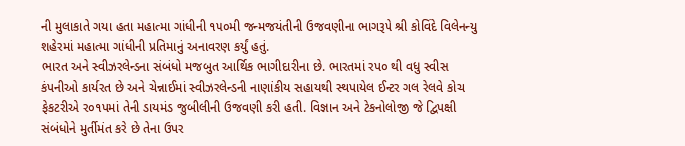ની મુલાકાતે ગયા હતા મહાત્મા ગાંધીની ૧૫૦મી જન્મજયંતીની ઉજવણીના ભાગરૂપે શ્રી કોવિંદે વિલેનન્યુ શહેરમાં મહાત્મા ગાંધીની પ્રતિમાનું અનાવરણ કર્યું હતું.
ભારત અને સ્વીઝરલેન્ડના સંબંધો મજબુત આર્થિક ભાગીદારીના છે. ભારતમાં રપ૦ થી વધુ સ્વીસ કંપનીઓ કાર્યરત છે અને ચેન્નાઈમાં સ્વીઝરલેન્ડની નાણાંકીય સહાયથી સ્થપાયેલ ઈન્ટર ગલ રેલવે કોચ ફેકટરીએ ર૦૧પમાં તેની ડાયમંડ જુબીલીની ઉજવણી કરી હતી. વિજ્ઞાન અને ટેકનોલોજી જે દ્વિપક્ષી સંબંધોને મુર્તીમંત કરે છે તેના ઉપર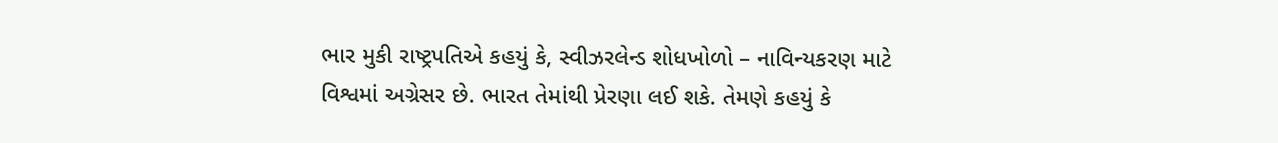ભાર મુકી રાષ્ટ્રપતિએ કહયું કે, સ્વીઝરલેન્ડ શોધખોળો – નાવિન્યકરણ માટે વિશ્વમાં અગ્રેસર છે. ભારત તેમાંથી પ્રેરણા લઈ શકે. તેમણે કહયું કે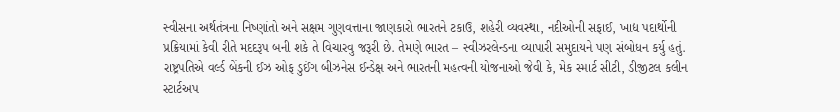સ્વીસના અર્થતંત્રના નિષ્ણાંતો અને સક્ષમ ગુણવત્તાના જાણકારો ભારતને ટકાઉ, શહેરી વ્યવસ્થા, નદીઓની સફાઈ, ખાદ્ય પદાર્થોની પ્રક્રિયામાં કેવી રીતે મદદરૂપ બની શકે તે વિચારવુ જરૂરી છે. તેમણે ભારત – સ્વીઝરલેન્ડના વ્યાપારી સમુદાયને પણ સંબોધન કર્યુ હતું. રાષ્ટ્રપતિએ વર્લ્ડ બેંકની ઈઝ ઓફ ડુઈંગ બીઝનેસ ઈન્ડેક્ષ અને ભારતની મહત્વની યોજનાઓ જેવી કે, મેક સ્માર્ટ સીટી, ડીજીટલ કલીન સ્ટાર્ટઅપ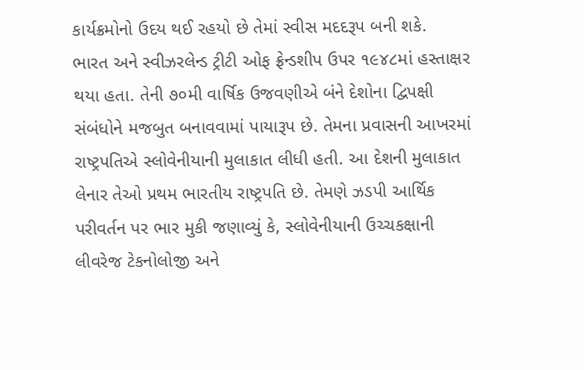કાર્યક્રમોનો ઉદય થઈ રહયો છે તેમાં સ્વીસ મદદરૂપ બની શકે.
ભારત અને સ્વીઝરલેન્ડ ટ્રીટી ઓફ ફ્રેન્ડશીપ ઉપર ૧૯૪૮માં હસ્તાક્ષર થયા હતા. તેની ૭૦મી વાર્ષિક ઉજવણીએ બંને દેશોના દ્વિપક્ષી સંબંધોને મજબુત બનાવવામાં પાયારૂપ છે. તેમના પ્રવાસની આખરમાં રાષ્ટ્રપતિએ સ્લોવેનીયાની મુલાકાત લીધી હતી. આ દેશની મુલાકાત લેનાર તેઓ પ્રથમ ભારતીય રાષ્ટ્રપતિ છે. તેમણે ઝડપી આર્થિક પરીવર્તન પર ભાર મુકી જણાવ્યું કે, સ્લોવેનીયાની ઉચ્ચકક્ષાની લીવરેજ ટેકનોલોજી અને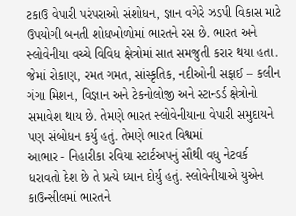ટકાઉ વેપારી પરંપરાઓ સંશોધન, જ્ઞાન વગેરે ઝડપી વિકાસ માટે ઉપયોગી બનતી શોધખોળોમાં ભારતને રસ છે. ભારત અને સ્લોવેનીયા વચ્ચે વિવિધ ક્ષેત્રોમાં સાત સમજુતી કરાર થયા હતા. જેમાં રોકાણ, રમત ગમત, સાંસ્કૃતિક, નદીઓની સફાઈ – કલીન ગંગા મિશન, વિજ્ઞાન અને ટેકનોલોજી અને સ્ટાન્ડર્ડ ક્ષેત્રોનો સમાવેશ થાય છે. તેમણે ભારત સ્લોવેનીયાના વેપારી સમુદાયને પણ સંબોધન કર્યુ હતું. તેમણે ભારત વિશ્વમાં
આભાર - નિહારીકા રવિયા સ્ટાર્ટઅપનું સૌથી વધુ નેટવર્ક ધરાવતો દેશ છે તે પ્રત્યે ધ્યાન દોર્યુ હતું. સ્લોવેનીયાએ યુએન કાઉન્સીલમાં ભારતને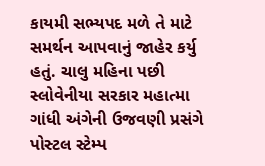કાયમી સભ્યપદ મળે તે માટે સમર્થન આપવાનું જાહેર કર્યુ હતું. ચાલુ મહિના પછી સ્લોવેનીયા સરકાર મહાત્મા ગાંધી અંગેની ઉજવણી પ્રસંગે પોસ્ટલ સ્ટેમ્પ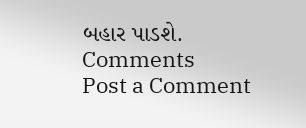બહાર પાડશે.
Comments
Post a Comment